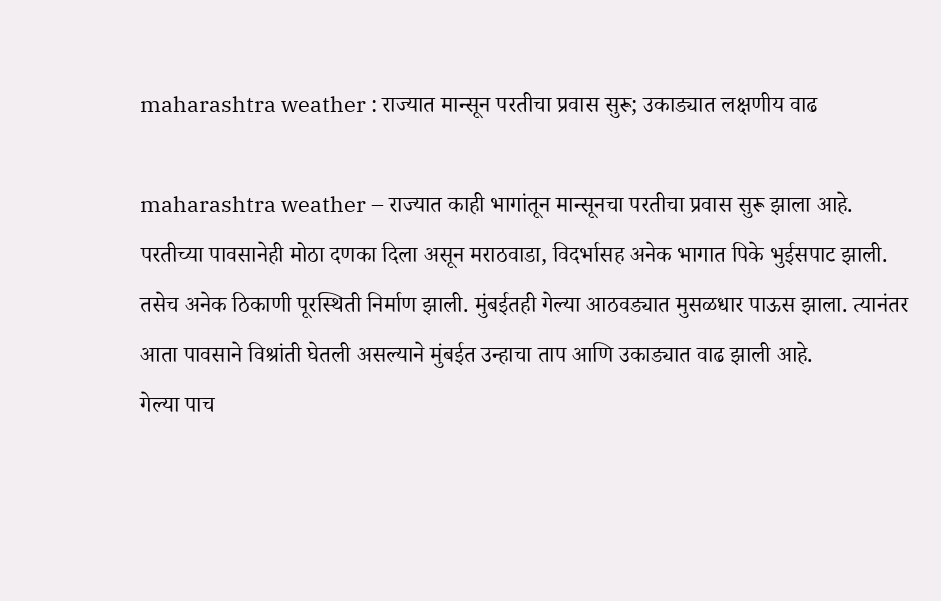maharashtra weather : राज्यात मान्सून परतीचा प्रवास सुरू; उकाड्यात लक्षणीय वाढ

maharashtra weather – राज्यात काही भागांतून मान्सूनचा परतीचा प्रवास सुरू झाला आहे. परतीच्या पावसानेही मोठा दणका दिला असून मराठवाडा, विदर्भासह अनेक भागात पिके भुईसपाट झाली. तसेच अनेक ठिकाणी पूरस्थिती निर्माण झाली. मुंबईतही गेल्या आठवड्यात मुसळधार पाऊस झाला. त्यानंतर आता पावसाने विश्रांती घेतली असल्याने मुंबईत उन्हाचा ताप आणि उकाड्यात वाढ झाली आहे.
गेल्या पाच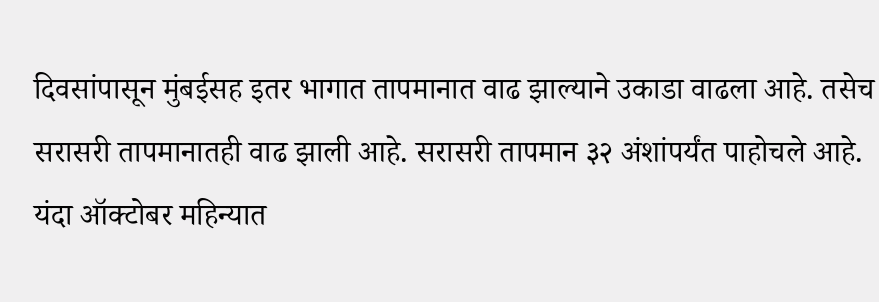दिवसांपासून मुंबईसह इतर भागात तापमानात वाढ झाल्याने उकाडा वाढला आहे. तसेच सरासरी तापमानातही वाढ झाली आहे. सरासरी तापमान ३२ अंशांपर्यंत पाहोचले आहे.
यंदा ऑक्टोबर महिन्यात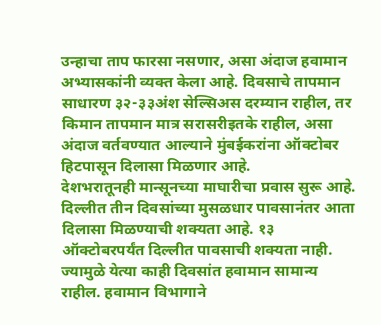उन्हाचा ताप फारसा नसणार, असा अंदाज हवामान अभ्यासकांनी व्यक्त केला आहे. दिवसाचे तापमान साधारण ३२-३३अंश सेल्सिअस दरम्यान राहील, तर किमान तापमान मात्र सरासरीइतके राहील, असा अंदाज वर्तवण्यात आल्याने मुंबईकरांना ऑक्टोबर हिटपासून दिलासा मिळणार आहे.
देशभरातूनही मान्सूनच्या माघारीचा प्रवास सुरू आहे. दिल्लीत तीन दिवसांच्या मुसळधार पावसानंतर आता दिलासा मिळण्याची शक्यता आहे. १३ ऑक्टोबरपर्यंत दिल्लीत पावसाची शक्यता नाही. ज्यामुळे येत्या काही दिवसांत हवामान सामान्य राहील. हवामान विभागाने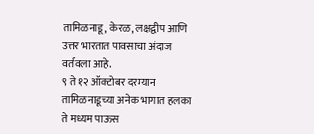तामिळनाडू, केरळ, लक्षद्वीप आणि उत्तर भारतात पावसाचा अंदाज वर्तवला आहे.
९ ते १२ ऑक्टोबर दरम्यान तामिळनाडूच्या अनेक भागात हलका ते मध्यम पाऊस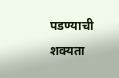पडण्याची शक्यता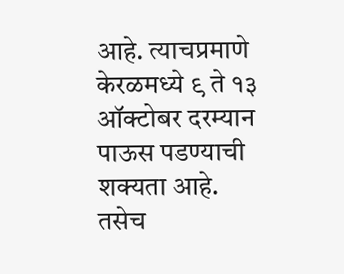आहे. त्याचप्रमाणे केरळमध्ये ९ ते १३ ऑक्टोबर दरम्यान पाऊस पडण्याची शक्यता आहे. तसेच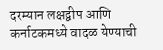दरम्यान लक्षद्वीप आणि कर्नाटकमध्ये वादळ येण्याची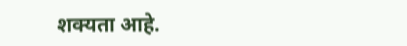शक्यता आहे.